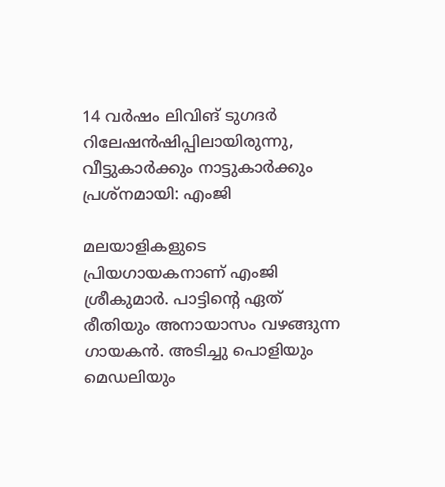14 വര്‍ഷം ലിവിങ് ടുഗദര്‍ റിലേഷന്‍ഷിപ്പിലായിരുന്നു, വീട്ടുകാര്‍ക്കും നാട്ടുകാര്‍ക്കും പ്രശ്‌നമായി: എംജി

മലയാളികളുടെ പ്രിയഗായകനാണ് എംജി ശ്രീകുമാര്‍. പാട്ടിന്റെ ഏത് രീതിയും അനായാസം വഴങ്ങുന്ന ഗായകന്‍. അടിച്ചു പൊളിയും മെഡലിയും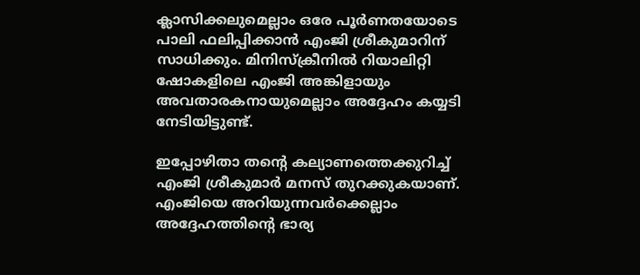ക്ലാസിക്കലുമെല്ലാം ഒരേ പൂര്‍ണതയോടെ പാലി ഫലിപ്പിക്കാന്‍ എംജി ശ്രീകുമാറിന് സാധിക്കും. മിനിസ്‌ക്രീനില്‍ റിയാലിറ്റി ഷോകളിലെ എംജി അങ്കിളായും അവതാരകനായുമെല്ലാം അദ്ദേഹം കയ്യടി നേടിയിട്ടുണ്ട്.

ഇപ്പോഴിതാ തന്റെ കല്യാണത്തെക്കുറിച്ച് എംജി ശ്രീകുമാര്‍ മനസ് തുറക്കുകയാണ്. എംജിയെ അറിയുന്നവര്‍ക്കെല്ലാം അദ്ദേഹത്തിന്റെ ഭാര്യ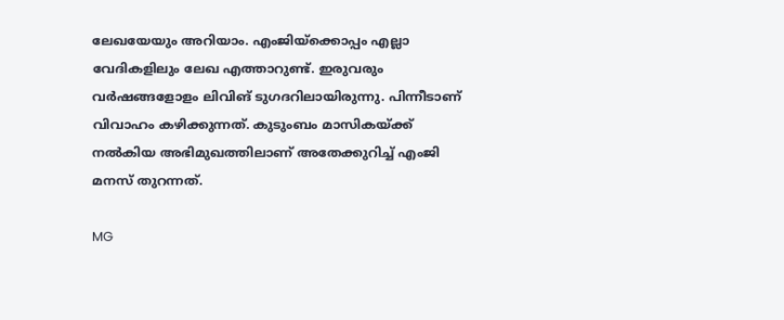ലേഖയേയും അറിയാം. എംജിയ്‌ക്കൊപ്പം എല്ലാ വേദികളിലും ലേഖ എത്താറുണ്ട്. ഇരുവരും വര്‍ഷങ്ങളോളം ലിവിങ് ടുഗദറിലായിരുന്നു. പിന്നീടാണ് വിവാഹം കഴിക്കുന്നത്. കുടുംബം മാസികയ്ക്ക് നല്‍കിയ അഭിമുഖത്തിലാണ് അതേക്കുറിച്ച് എംജി മനസ് തുറന്നത്.

MG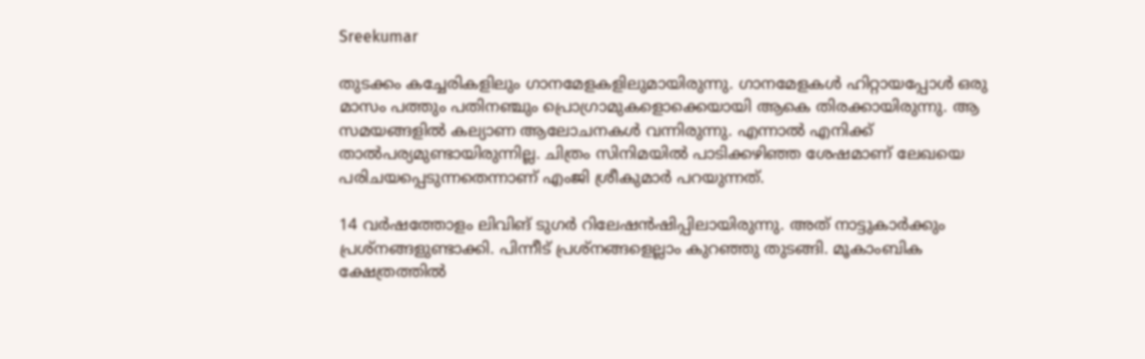Sreekumar

തുടക്കം കച്ചേരികളിലും ഗാനമേളകളിലുമായിരുന്നു. ഗാനമേളകള്‍ ഹിറ്റായപ്പോള്‍ ഒരു മാസം പത്തും പതിനഞ്ചും പ്രൊഗ്രാമുകളൊക്കെയായി ആകെ തിരക്കായിരുന്നു. ആ സമയങ്ങളില്‍ കല്യാണ ആലോചനകള്‍ വന്നിരുന്നു. എന്നാല്‍ എനിക്ക് താല്‍പര്യമുണ്ടായിരുന്നില്ല. ചിത്രം സിനിമയില്‍ പാടിക്കഴിഞ്ഞ ശേഷമാണ് ലേഖയെ പരിചയപ്പെടുന്നതെന്നാണ് എംജി ശ്രീകുമാര്‍ പറയുന്നത്.

14 വര്‍ഷത്തോളം ലിവിങ് ടുഗര്‍ റിലേഷന്‍ഷിപ്പിലായിരുന്നു. അത് നാട്ടുകാര്‍ക്കും പ്രശ്‌നങ്ങളുണ്ടാക്കി. പിന്നീട് പ്രശ്‌നങ്ങളെല്ലാം കുറഞ്ഞു തുടങ്ങി. മൂകാംബിക ക്ഷേത്രത്തില്‍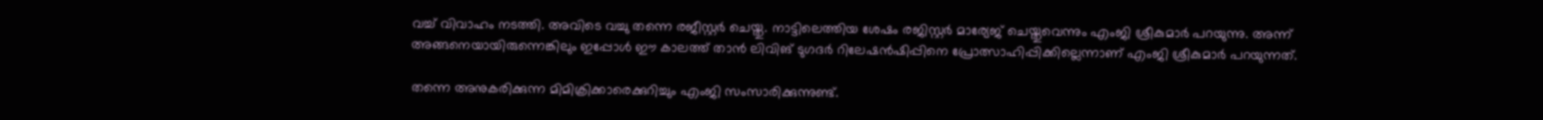വച്ച് വിവാഹം നടത്തി. അവിടെ വച്ചു തന്നെ രജീസ്റ്റര്‍ ചെയ്തു. നാട്ടിലെത്തിയ ശേഷം രജിസ്റ്റര്‍ മാര്യേജ് ചെയ്തുവെന്നും എംജി ശ്രീകുമാര്‍ പറയുന്നു. അന്ന് അങ്ങനെയായിരുന്നെങ്കിലും ഇപ്പോള്‍ ഈ കാലത്ത് താന്‍ ലിവിങ് ടുഗദര്‍ റിലേഷന്‍ഷിപ്പിനെ പ്രോത്സാഹിപ്പിക്കില്ലെന്നാണ് എംജി ശ്രീകുമാര്‍ പറയുന്നത്.

തന്നെ അനുകരിക്കുന്ന മിമിക്രിക്കാരെക്കുറിച്ചും എംജി സംസാരിക്കുന്നുണ്ട്.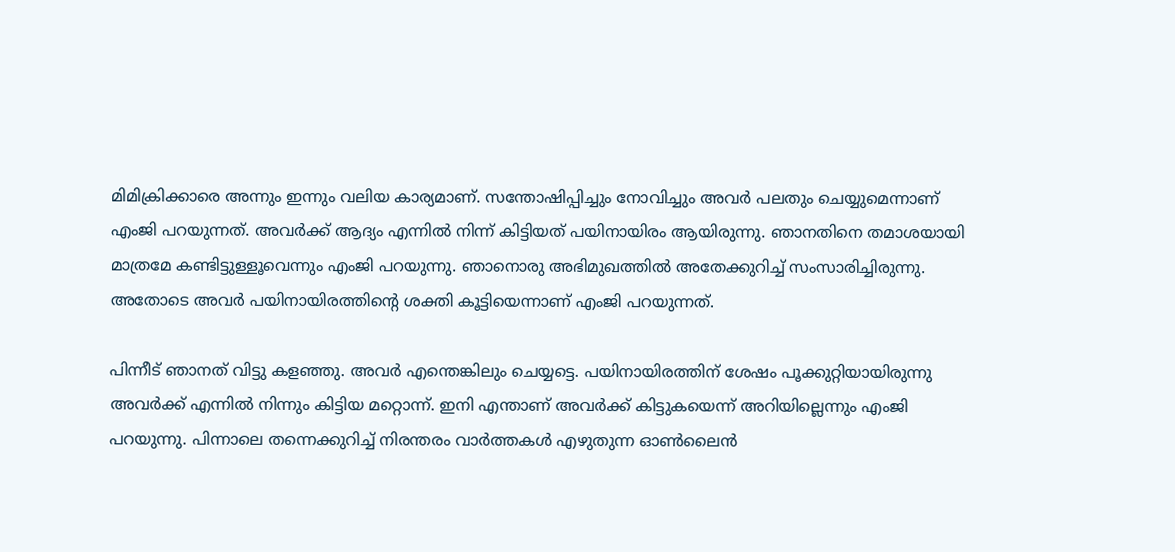മിമിക്രിക്കാരെ അന്നും ഇന്നും വലിയ കാര്യമാണ്. സന്തോഷിപ്പിച്ചും നോവിച്ചും അവര്‍ പലതും ചെയ്യുമെന്നാണ് എംജി പറയുന്നത്. അവര്‍ക്ക് ആദ്യം എന്നില്‍ നിന്ന് കിട്ടിയത് പയിനായിരം ആയിരുന്നു. ഞാനതിനെ തമാശയായി മാത്രമേ കണ്ടിട്ടുള്ളൂവെന്നും എംജി പറയുന്നു. ഞാനൊരു അഭിമുഖത്തില്‍ അതേക്കുറിച്ച് സംസാരിച്ചിരുന്നു. അതോടെ അവര്‍ പയിനായിരത്തിന്റെ ശക്തി കൂട്ടിയെന്നാണ് എംജി പറയുന്നത്.

പിന്നീട് ഞാനത് വിട്ടു കളഞ്ഞു. അവര്‍ എന്തെങ്കിലും ചെയ്യട്ടെ. പയിനായിരത്തിന് ശേഷം പൂക്കുറ്റിയായിരുന്നു അവര്‍ക്ക് എന്നില്‍ നിന്നും കിട്ടിയ മറ്റൊന്ന്. ഇനി എന്താണ് അവര്‍ക്ക് കിട്ടുകയെന്ന് അറിയില്ലെന്നും എംജി പറയുന്നു. പിന്നാലെ തന്നെക്കുറിച്ച് നിരന്തരം വാര്‍ത്തകള്‍ എഴുതുന്ന ഓണ്‍ലൈന്‍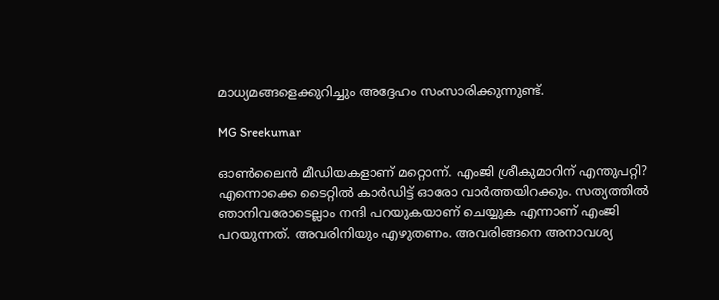മാധ്യമങ്ങളെക്കുറിച്ചും അദ്ദേഹം സംസാരിക്കുന്നുണ്ട്.

MG Sreekumar

ഓണ്‍ലൈന്‍ മീഡിയകളാണ് മറ്റൊന്ന്. എംജി ശ്രീകുമാറിന് എന്തുപറ്റി? എന്നൊക്കെ ടൈറ്റില്‍ കാര്‍ഡിട്ട് ഓരോ വാര്‍ത്തയിറക്കും. സത്യത്തില്‍ ഞാനിവരോടെല്ലാം നന്ദി പറയുകയാണ് ചെയ്യുക എന്നാണ് എംജി പറയുന്നത്. അവരിനിയും എഴുതണം. അവരിങ്ങനെ അനാവശ്യ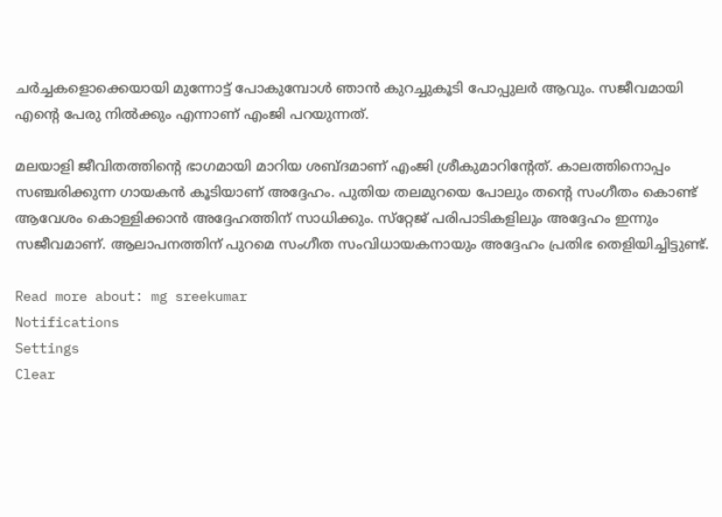ചര്‍ച്ചകളൊക്കെയായി മുന്നോട്ട് പോകുമ്പോള്‍ ഞാന്‍ കുറച്ചുകൂടി പോപ്പുലര്‍ ആവും. സജീവമായി എന്റെ പേരു നില്‍ക്കും എന്നാണ് എംജി പറയുന്നത്.

മലയാളി ജീവിതത്തിന്റെ ഭാഗമായി മാറിയ ശബ്ദമാണ് എംജി ശ്രീകുമാറിന്റേത്. കാലത്തിനൊപ്പം സഞ്ചരിക്കുന്ന ഗായകന്‍ കൂടിയാണ് അദ്ദേഹം. പുതിയ തലമുറയെ പോലും തന്റെ സംഗീതം കൊണ്ട് ആവേശം കൊള്ളിക്കാന്‍ അദ്ദേഹത്തിന് സാധിക്കും. സ്‌റ്റേജ് പരിപാടികളിലും അദ്ദേഹം ഇന്നും സജീവമാണ്. ആലാപനത്തിന് പുറമെ സംഗീത സംവിധായകനായും അദ്ദേഹം പ്രതിഭ തെളിയിച്ചിട്ടുണ്ട്.

Read more about: mg sreekumar
Notifications
Settings
Clear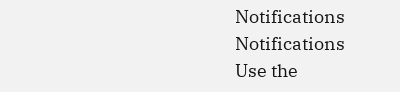Notifications
Notifications
Use the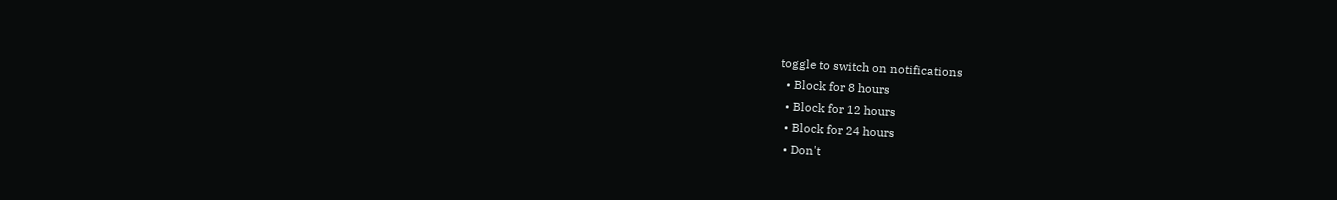toggle to switch on notifications
  • Block for 8 hours
  • Block for 12 hours
  • Block for 24 hours
  • Don't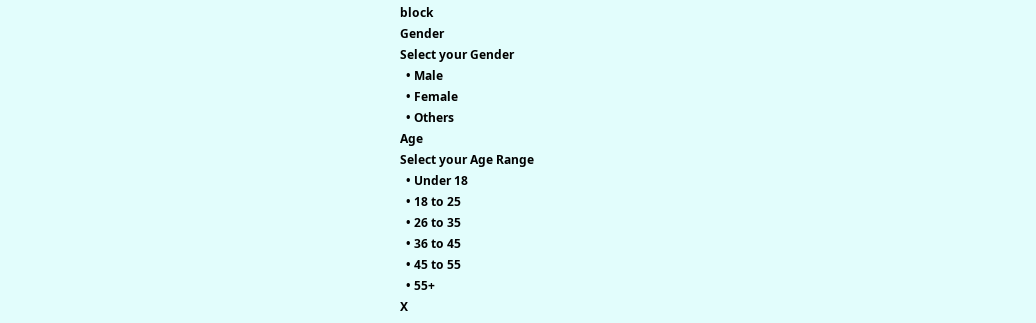block
Gender
Select your Gender
  • Male
  • Female
  • Others
Age
Select your Age Range
  • Under 18
  • 18 to 25
  • 26 to 35
  • 36 to 45
  • 45 to 55
  • 55+
X